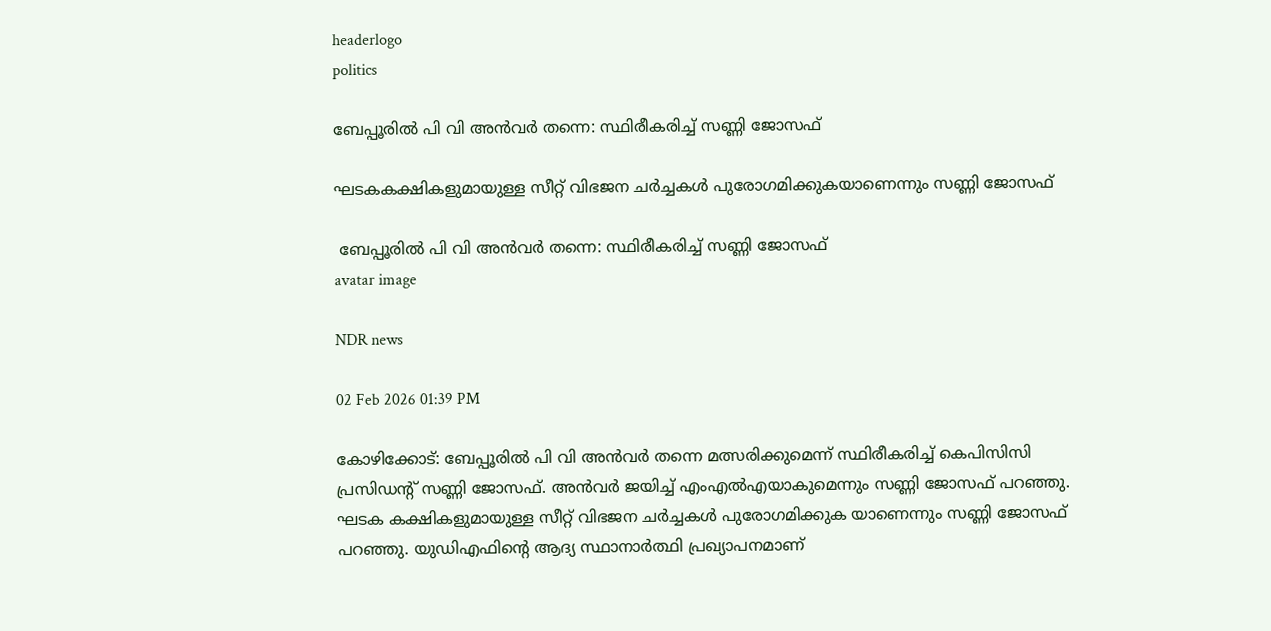headerlogo
politics

ബേപ്പൂരില്‍ പി വി അന്‍വര്‍ തന്നെ: സ്ഥിരീകരിച്ച് സണ്ണി ജോസഫ്

ഘടകകക്ഷികളുമായുള്ള സീറ്റ് വിഭജന ചര്‍ച്ചകള്‍ പുരോഗമിക്കുകയാണെന്നും സണ്ണി ജോസഫ്

 ബേപ്പൂരില്‍ പി വി അന്‍വര്‍ തന്നെ: സ്ഥിരീകരിച്ച് സണ്ണി ജോസഫ്
avatar image

NDR news

02 Feb 2026 01:39 PM

കോഴിക്കോട്: ബേപ്പൂരില്‍ പി വി അന്‍വര്‍ തന്നെ മത്സരിക്കുമെന്ന് സ്ഥിരീകരിച്ച് കെപിസിസി പ്രസിഡന്റ് സണ്ണി ജോസഫ്. അന്‍വര്‍ ജയിച്ച് എംഎല്‍എയാകുമെന്നും സണ്ണി ജോസഫ് പറഞ്ഞു. ഘടക കക്ഷികളുമായുള്ള സീറ്റ് വിഭജന ചര്‍ച്ചകള്‍ പുരോഗമിക്കുക യാണെന്നും സണ്ണി ജോസഫ് പറഞ്ഞു. യുഡിഎഫിന്റെ ആദ്യ സ്ഥാനാര്‍ത്ഥി പ്രഖ്യാപനമാണ്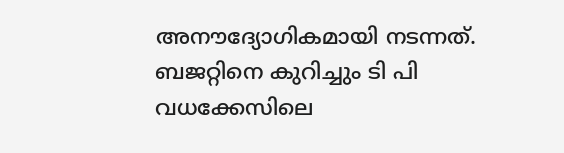അനൗദ്യോഗികമായി നടന്നത്. ബജറ്റിനെ കുറിച്ചും ടി പി വധക്കേസിലെ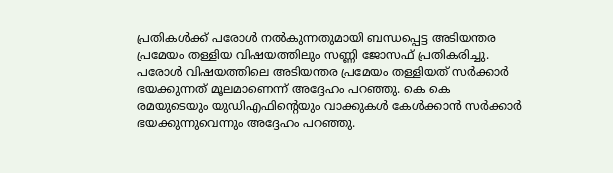പ്രതികള്‍ക്ക് പരോള്‍ നല്‍കുന്നതുമായി ബന്ധപ്പെട്ട അടിയന്തര പ്രമേയം തള്ളിയ വിഷയത്തിലും സണ്ണി ജോസഫ് പ്രതികരിച്ചു. പരോള്‍ വിഷയത്തിലെ അടിയന്തര പ്രമേയം തള്ളിയത് സര്‍ക്കാര്‍ ഭയക്കുന്നത് മൂലമാണെന്ന് അദ്ദേഹം പറഞ്ഞു. കെ കെ രമയുടെയും യുഡിഎഫിന്റെയും വാക്കുകള്‍ കേള്‍ക്കാന്‍ സര്‍ക്കാര്‍ ഭയക്കുന്നുവെന്നും അദ്ദേഹം പറഞ്ഞു.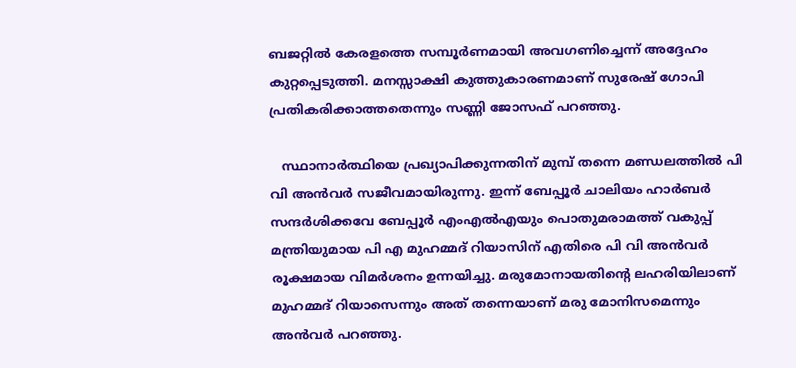ബജറ്റില്‍ കേരളത്തെ സമ്പൂര്‍ണമായി അവഗണിച്ചെന്ന് അദ്ദേഹം കുറ്റപ്പെടുത്തി. മനസ്സാക്ഷി കുത്തുകാരണമാണ് സുരേഷ് ഗോപി പ്രതികരിക്കാത്തതെന്നും സണ്ണി ജോസഫ് പറഞ്ഞു.

   സ്ഥാനാര്‍ത്ഥിയെ പ്രഖ്യാപിക്കുന്നതിന് മുമ്പ് തന്നെ മണ്ഡലത്തില്‍ പി വി അന്‍വര്‍ സജീവമായിരുന്നു. ഇന്ന് ബേപ്പൂര്‍ ചാലിയം ഹാര്‍ബര്‍ സന്ദര്‍ശിക്കവേ ബേപ്പൂര്‍ എംഎല്‍എയും പൊതുമരാമത്ത് വകുപ്പ് മന്ത്രിയുമായ പി എ മുഹമ്മദ് റിയാസിന് എതിരെ പി വി അന്‍വര്‍ രൂക്ഷമായ വിമര്‍ശനം ഉന്നയിച്ചു. മരുമോനായതിന്റെ ലഹരിയിലാണ് മുഹമ്മദ് റിയാസെന്നും അത് തന്നെയാണ് മരു മോനിസമെന്നും അന്‍വര്‍ പറഞ്ഞു.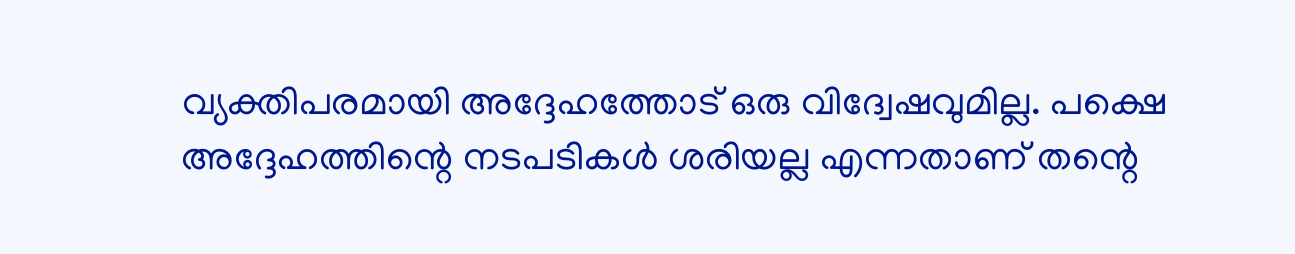വ്യക്തിപരമായി അദ്ദേഹത്തോട് ഒരു വിദ്വേഷവുമില്ല. പക്ഷെ അദ്ദേഹത്തിന്റെ നടപടികള്‍ ശരിയല്ല എന്നതാണ് തന്റെ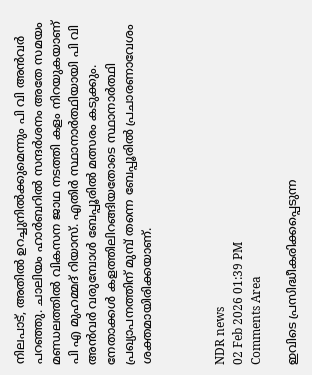നിലപാട്, അതില്‍ ഉറച്ചുനില്‍ക്കുമെന്നും പി വി അന്‍വര്‍ പറഞ്ഞു. ചാലിയം ഹാർബറിൽ സന്ദർശനം അതേ സമയം മണ്ഡലത്തില്‍ വികസന ജാഥ നടത്തി കളം നിറയുകയാണ് പി എ മുഹമ്മദ് റിയാസ്. എതിര്‍ സ്ഥാനാര്‍ത്ഥിയായി പി വി അന്‍വര്‍ വരുമ്പോള്‍ ബേപ്പൂരില്‍ മത്സരം കടുക്കും. നേതാക്കള്‍ കളത്തിലിറങ്ങിയതോടെ സ്ഥാനാര്‍ത്ഥി പ്രഖ്യാപനത്തിന് മുമ്പ് തന്നെ ബേപ്പൂരില്‍ പ്രചാരണാവേശം ശക്തമായിരിക്കയാണ്.



NDR news
02 Feb 2026 01:39 PM
Comments Area

ഇവിടെ പ്രസിദ്ധീകരിക്കപ്പെടുന്ന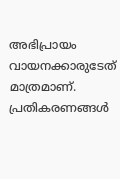അഭിപ്രായം വായനക്കാരുടേത് മാത്രമാണ്. പ്രതികരണങ്ങൾ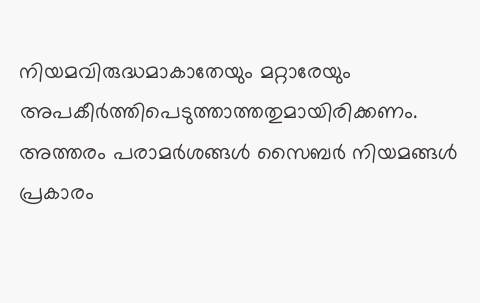നിയമവിരുദ്ധമാകാതേയും മറ്റാരേയും അപകീർത്തിപെടുത്താത്തതുമായിരിക്കണം. അത്തരം പരാമർശങ്ങൾ സൈബർ നിയമങ്ങൾ പ്രകാരം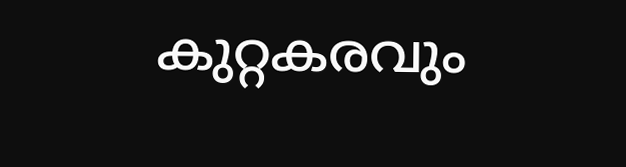കുറ്റകരവും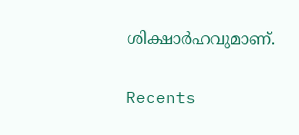ശിക്ഷാർഹവുമാണ്.

Recents